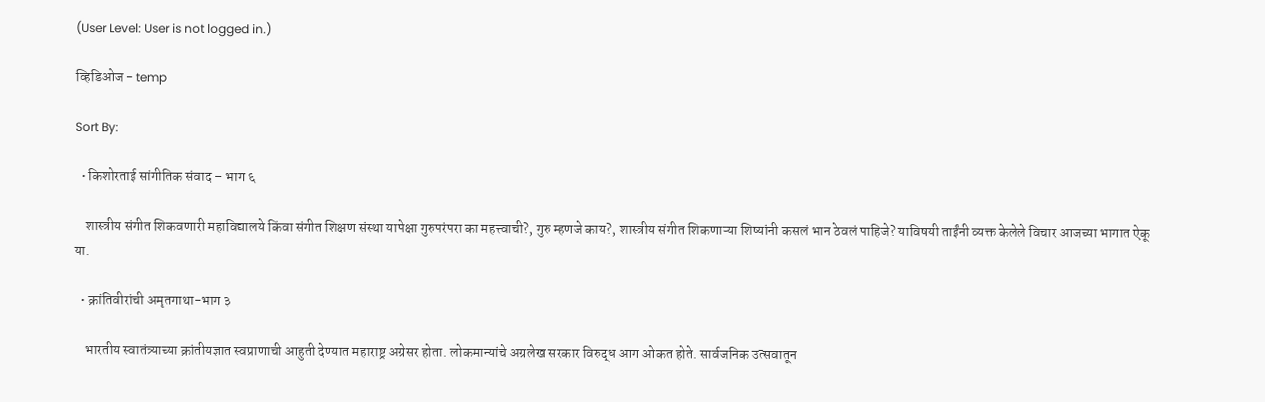(User Level: User is not logged in.)

व्हिडिओज - temp

Sort By:

  • किशोरताई सांगीतिक संवाद – भाग ६

    शास्त्रीय संगीत शिकवणारी महाविद्यालये किंवा संगीत शिक्षण संस्था यापेक्षा गुरुपरंपरा का महत्त्वाची?, गुरु म्हणजे काय?, शास्त्रीय संगीत शिकणाऱ्या शिष्यांनी कसलं भान ठेवलं पाहिजे? याविषयी ताईंनी व्यक्त केलेले विचार आजच्या भागात ऐकू या.

  • क्रांतिवीरांची अमृतगाथा-भाग ३

    भारतीय स्वातंत्र्याच्या क्रांतीयज्ञात स्वप्राणाची आहुती देण्यात महाराष्ट्र अग्रेसर होता. लोकमान्यांचे अग्रलेख सरकार विरुद्ध आग ओकत होते. सार्वजनिक उत्सवातून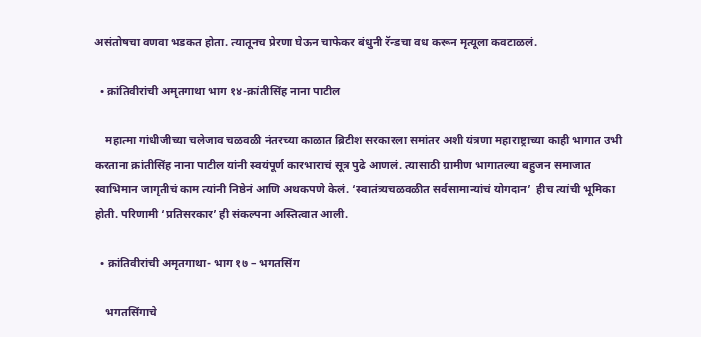असंतोषचा वणवा भडकत होता. त्यातूनच प्रेरणा घेऊन चाफेकर बंधुनी रॅन्डचा वध करून मृत्यूला कवटाळलं.

  • क्रांतिवीरांची अमृतगाथा भाग १४-क्रांतीसिंह नाना पाटील

    महात्मा गांधीजीच्या चलेजाव चळवळी नंतरच्या काळात ब्रिटीश सरकारला समांतर अशी यंत्रणा महाराष्ट्राच्या काही भागात उभी करताना क्रांतीसिंह नाना पाटील यांनी स्वयंपूर्ण कारभाराचं सूत्र पुढे आणलं. त्यासाठी ग्रामीण भागातल्या बहुजन समाजात स्वाभिमान जागृतीचं काम त्यांनी निष्ठेनं आणि अथकपणे केलं. ‘स्वातंत्र्यचळवळीत सर्वसामान्यांचं योगदान’  हीच त्यांची भूमिका होती. परिणामी ‘प्रतिसरकार’ ही संकल्पना अस्तित्वात आली.

  • क्रांतिवीरांची अमृतगाथा- भाग १७ – भगतसिंग

    भगतसिंगाचे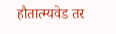हौतात्म्यवेड तर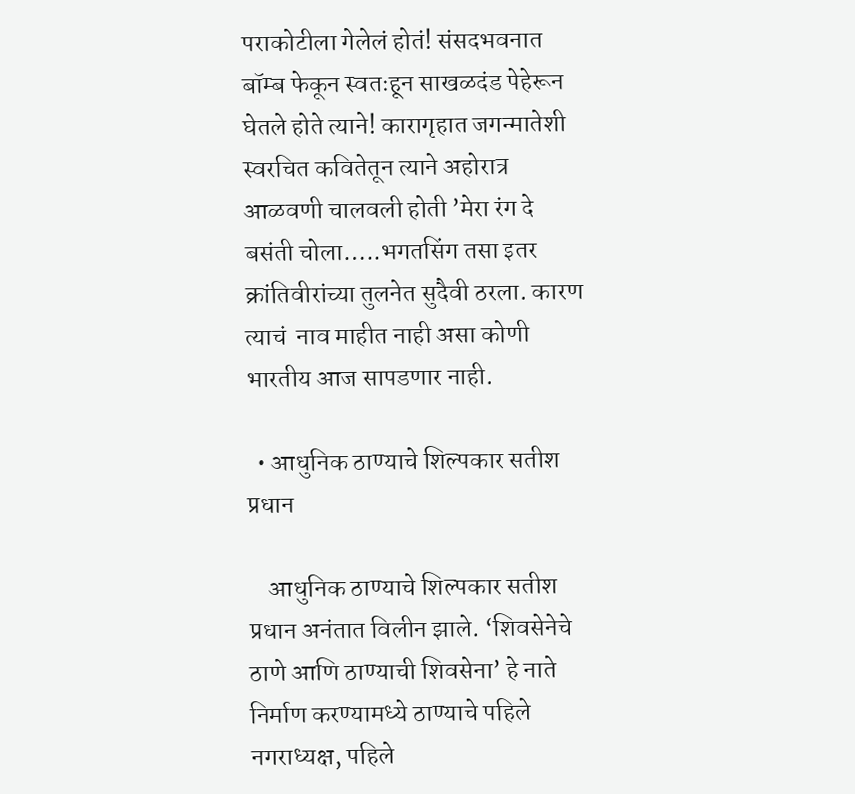पराकोटीला गेलेलं होतं! संसदभवनात बॉम्ब फेकून स्वतःहून साखळदंड पेहेरून घेतले होते त्याने! कारागृहात जगन्मातेशी स्वरचित कवितेतून त्याने अहोरात्र आळवणी चालवली होती ’मेरा रंग दे बसंती चोला…..भगतसिंग तसा इतर क्रांतिवीरांच्या तुलनेत सुदैवी ठरला. कारण त्याचं  नाव माहीत नाही असा कोणी भारतीय आज सापडणार नाही.

  • आधुनिक ठाण्याचे शिल्पकार सतीश प्रधान

    आधुनिक ठाण्याचे शिल्पकार सतीश प्रधान अनंतात विलीन झाले. ‘शिवसेनेचे ठाणे आणि ठाण्याची शिवसेना’ हे नाते निर्माण करण्यामध्ये ठाण्याचे पहिले नगराध्यक्ष, पहिले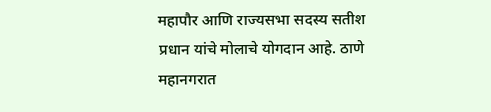महापौर आणि राज्यसभा सदस्य सतीश प्रधान यांचे मोलाचे योगदान आहे. ठाणे महानगरात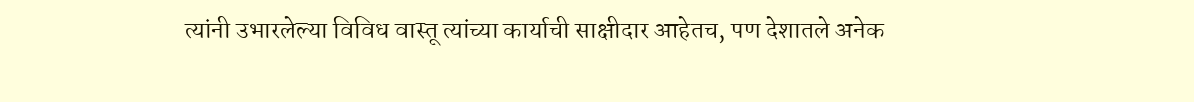त्यांनी उभारलेल्या विविध वास्तू त्यांच्या कार्याची साक्षीदार आहेतच, पण देशातले अनेक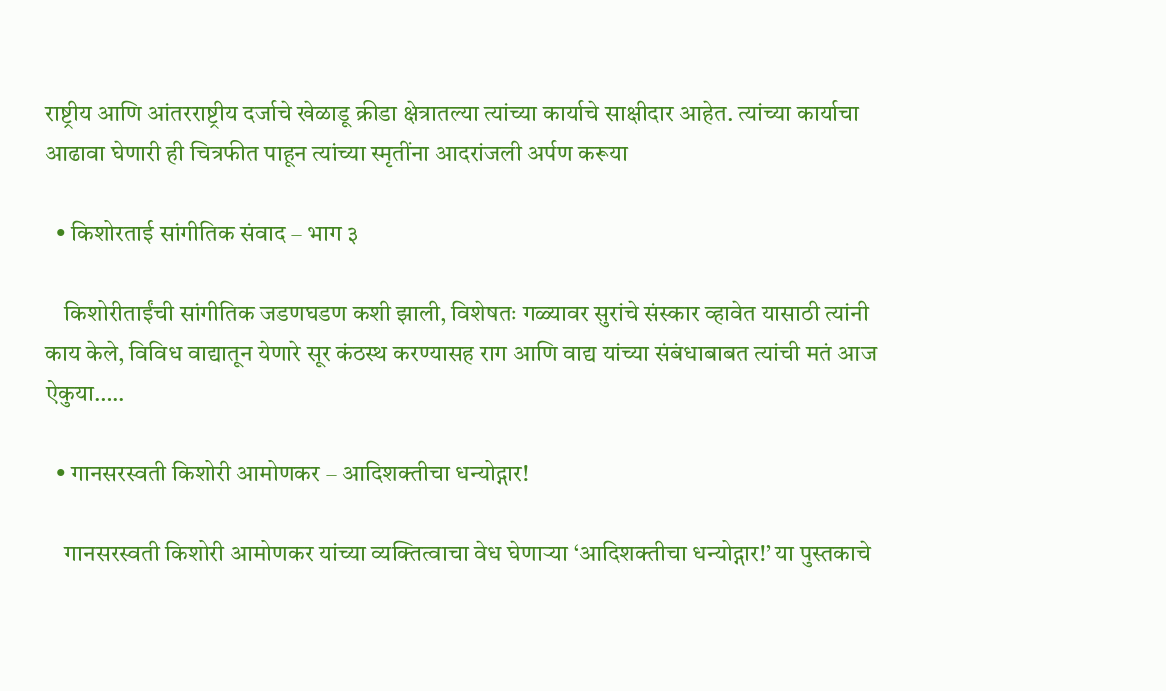राष्ट्रीय आणि आंतरराष्ट्रीय दर्जाचे खेळाडू क्रीडा क्षेत्रातल्या त्यांच्या कार्याचे साक्षीदार आहेत. त्यांच्या कार्याचा आढावा घेणारी ही चित्रफीत पाहून त्यांच्या स्मृतींना आदरांजली अर्पण करूया

  • किशोरताई सांगीतिक संवाद – भाग ३

    किशोरीताईंची सांगीतिक जडणघडण कशी झाली, विशेषतः गळ्यावर सुरांचे संस्कार व्हावेत यासाठी त्यांनी काय केले, विविध वाद्यातून येणारे सूर कंठस्थ करण्यासह राग आणि वाद्य यांच्या संबंधाबाबत त्यांची मतं आज ऐकुया…..

  • गानसरस्वती किशोरी आमोणकर – आदिशक्तीचा धन्योद्गार!

    गानसरस्वती किशोरी आमोणकर यांच्या व्यक्तित्वाचा वेध घेणाऱ्या ‘आदिशक्तीचा धन्योद्गार!’ या पुस्तकाचे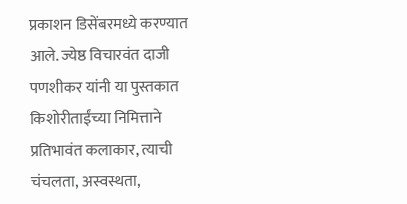प्रकाशन डिसेंबरमध्ये करण्यात आले. ज्येष्ठ विचारवंत दाजी पणशीकर यांनी या पुस्तकात किशोरीताईंच्या निमित्ताने प्रतिभावंत कलाकार, त्याची चंचलता, अस्वस्थता,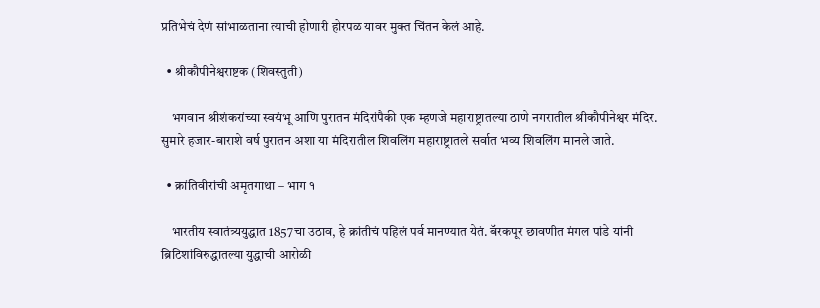प्रतिभेचं देणं सांभाळताना त्याची होणारी होरपळ यावर मुक्त चिंतन केलं आहे.

  • श्रीकौपीनेश्वराष्टक (शिवस्तुती)

    भगवान श्रीशंकरांच्या स्वयंभू आणि पुरातन मंदिरांपैकी एक म्हणजे महाराष्ट्रातल्या ठाणे नगरातील श्रीकौपीनेश्वर मंदिर. सुमारे हजार-बाराशे वर्ष पुरातन अशा या मंदिरातील शिवलिंग महाराष्ट्रातले सर्वात भव्य शिवलिंग मानले जाते.

  • क्रांतिवीरांची अमृतगाथा – भाग १

    भारतीय स्वातंत्र्ययुद्धात 1857चा उठाव, हे क्रांतीचं पहिलं पर्व मानण्यात येतं. बॅरकपूर छावणीत मंगल पांडे यांनी ब्रिटिशांविरुद्धातल्या युद्धाची आरोळी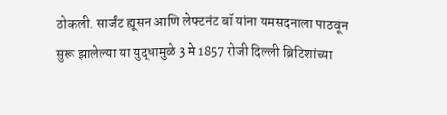ठोकली. सार्जंट ह्यूसन आणि लेफ्टनंट बॉ यांना यमसदनाला पाठवून सुरू झालेल्या या युद्धामुळे 3 मे 1857 रोजी दिल्ली ब्रिटिशांच्या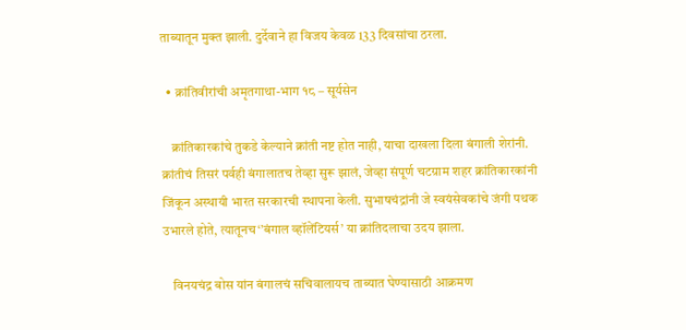ताब्यातून मुक्त झाली. दुर्देवाने हा विजय केवळ 133 दिवसांचा ठरला.

  • क्रांतिवीरांची अमृतगाथा-भाग १८ – सूर्यसेन

    क्रांतिकारकांचे तुकडे केल्याने क्रांती नष्ट होत नाही, याचा दाखला दिला बंगाली शेरांनी. क्रांतीचं तिसरं पर्वही बंगालातच तेव्हा सुरू झालं, जेव्हा संपूर्ण चटग्राम शहर क्रांतिकारकांनी जिंकून अस्थायी भारत सरकारची स्थापना केली. सुभाषचंद्रांनी जे स्वयंसेवकांचे जंगी पथक उभारले होते, त्यातूनच‘’बंगाल व्हॉलेंटियर्स’ या क्रांतिदलाचा उदय झाला.

    विनयचंद्र बोस यांन बंगालचं सचिवालायच ताब्यात घेण्यासाठी आक्रमण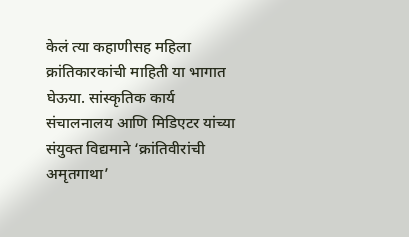केलं त्या कहाणीसह महिला क्रांतिकारकांची माहिती या भागात घेऊया. सांस्कृतिक कार्य संचालनालय आणि मिडिएटर यांच्या संयुक्त विद्यमाने ‘क्रांतिवीरांची अमृतगाथा’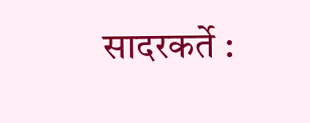सादरकर्ते :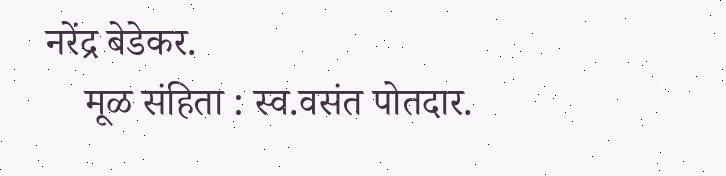नरेंद्र बेडेकर.
    मूळ संहिता : स्व.वसंत पोतदार.